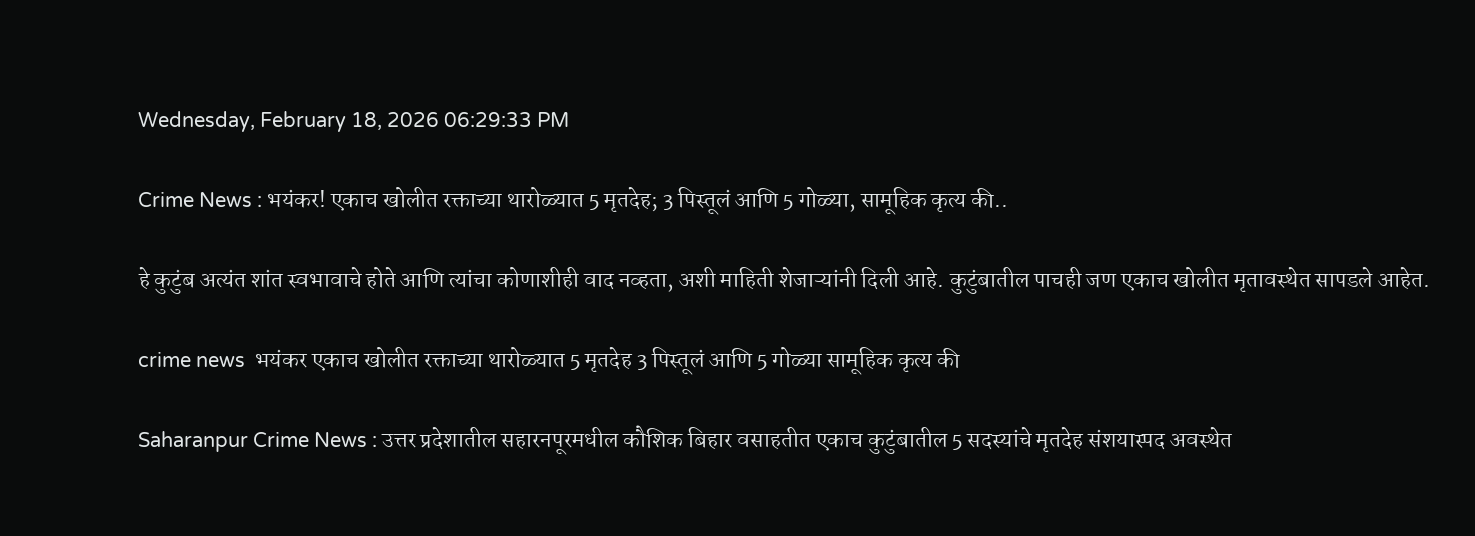Wednesday, February 18, 2026 06:29:33 PM

Crime News : भयंकर! एकाच खोलीत रक्ताच्या थारोळ्यात 5 मृतदेह; 3 पिस्तूलं आणि 5 गोळ्या, सामूहिक कृत्य की..

हे कुटुंब अत्यंत शांत स्वभावाचे होते आणि त्यांचा कोणाशीही वाद नव्हता, अशी माहिती शेजाऱ्यांनी दिली आहे. कुटुंबातील पाचही जण एकाच खोलीत मृतावस्थेत सापडले आहेत.

crime news  भयंकर एकाच खोलीत रक्ताच्या थारोळ्यात 5 मृतदेह 3 पिस्तूलं आणि 5 गोळ्या सामूहिक कृत्य की

Saharanpur Crime News : उत्तर प्रदेशातील सहारनपूरमधील कौशिक बिहार वसाहतीत एकाच कुटुंबातील 5 सदस्यांचे मृतदेह संशयास्पद अवस्थेत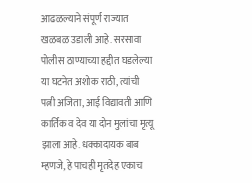आढळल्याने संपूर्ण राज्यात खळबळ उडाली आहे. सरसावा पोलीस ठाण्याच्या हद्दीत घडलेल्या या घटनेत अशोक राठी, त्यांची पत्नी अजिता, आई विद्यावती आणि कार्तिक व देव या दोन मुलांचा मृत्यू झाला आहे. धक्कादायक बाब म्हणजे, हे पाचही मृतदेह एकाच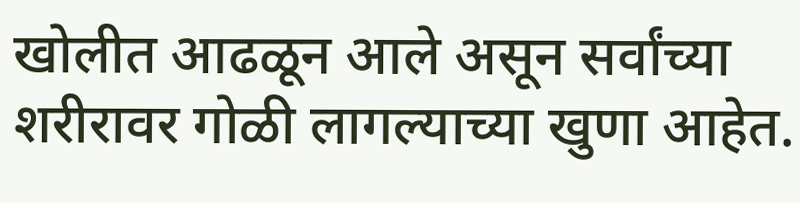खोलीत आढळून आले असून सर्वांच्या शरीरावर गोळी लागल्याच्या खुणा आहेत.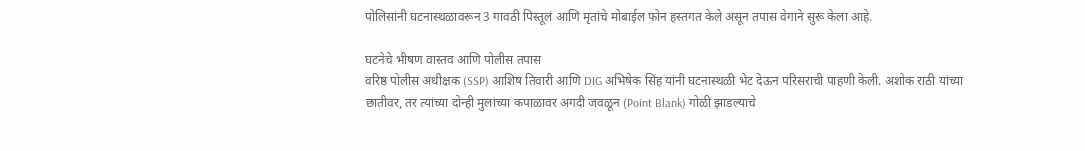पोलिसांनी घटनास्थळावरून 3 गावठी पिस्तूलं आणि मृतांचे मोबाईल फोन हस्तगत केले असून तपास वेगाने सुरू केला आहे.

घटनेचे भीषण वास्तव आणि पोलीस तपास
वरिष्ठ पोलीस अधीक्षक (SSP) आशिष तिवारी आणि DIG अभिषेक सिंह यांनी घटनास्थळी भेट देऊन परिसराची पाहणी केली. अशोक राठी यांच्या छातीवर, तर त्यांच्या दोन्ही मुलांच्या कपाळावर अगदी जवळून (Point Blank) गोळी झाडल्याचे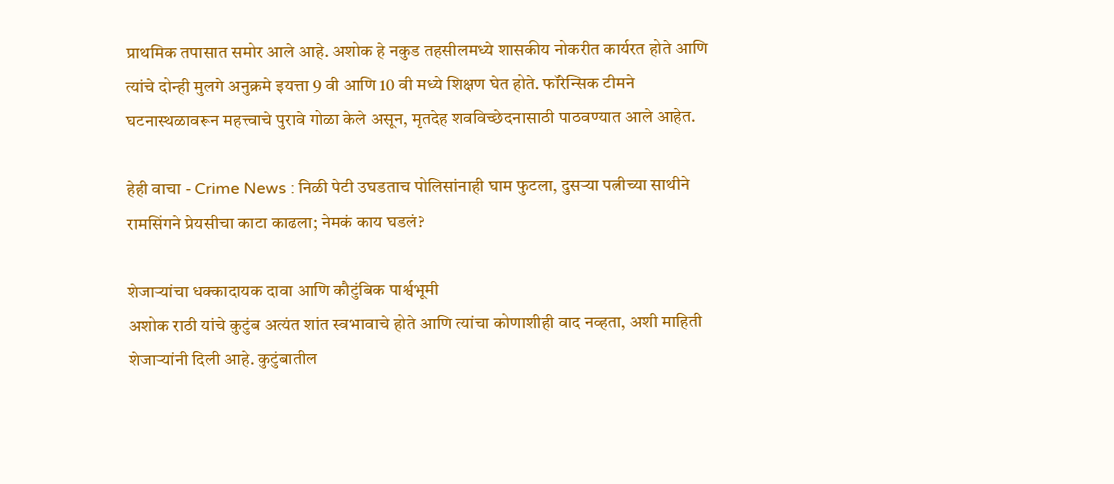प्राथमिक तपासात समोर आले आहे. अशोक हे नकुड तहसीलमध्ये शासकीय नोकरीत कार्यरत होते आणि त्यांचे दोन्ही मुलगे अनुक्रमे इयत्ता 9 वी आणि 10 वी मध्ये शिक्षण घेत होते. फॉरेन्सिक टीमने घटनास्थळावरून महत्त्वाचे पुरावे गोळा केले असून, मृतदेह शवविच्छेदनासाठी पाठवण्यात आले आहेत.

हेही वाचा - Crime News : निळी पेटी उघडताच पोलिसांनाही घाम फुटला, दुसऱ्या पत्नीच्या साथीने रामसिंगने प्रेयसीचा काटा काढला; नेमकं काय घडलं?

शेजाऱ्यांचा धक्कादायक दावा आणि कौटुंबिक पार्श्वभूमी
अशोक राठी यांचे कुटुंब अत्यंत शांत स्वभावाचे होते आणि त्यांचा कोणाशीही वाद नव्हता, अशी माहिती शेजाऱ्यांनी दिली आहे. कुटुंबातील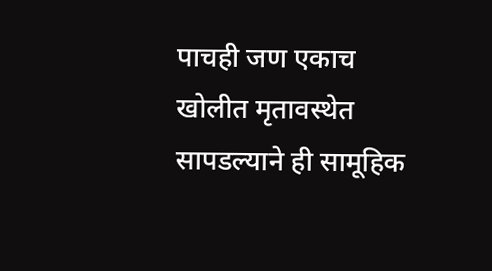पाचही जण एकाच खोलीत मृतावस्थेत सापडल्याने ही सामूहिक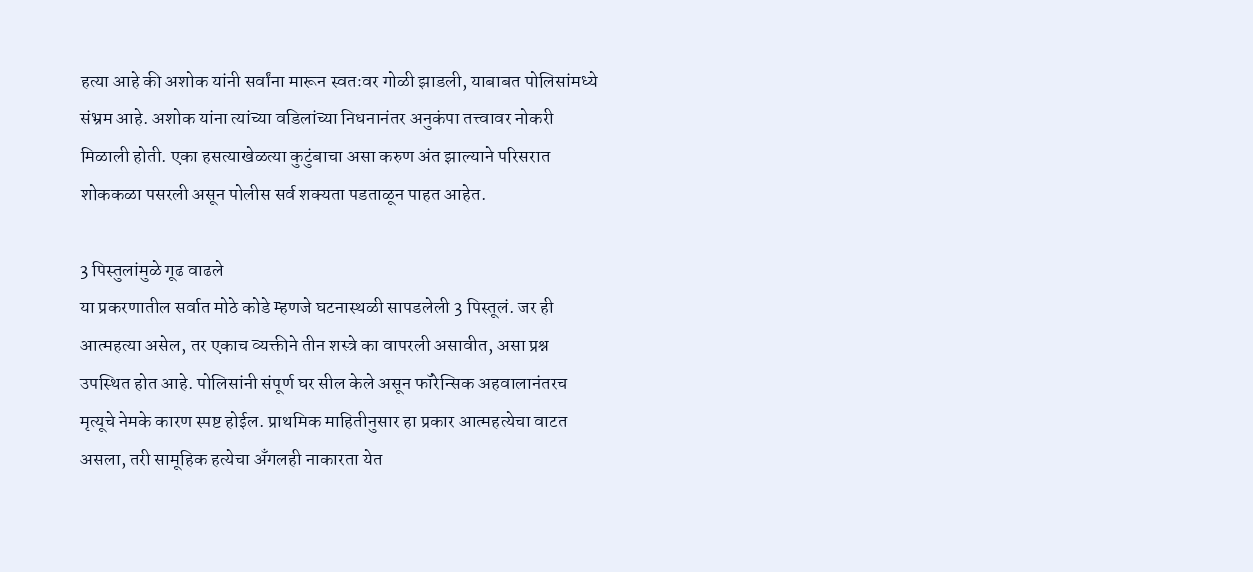हत्या आहे की अशोक यांनी सर्वांना मारून स्वतःवर गोळी झाडली, याबाबत पोलिसांमध्ये संभ्रम आहे. अशोक यांना त्यांच्या वडिलांच्या निधनानंतर अनुकंपा तत्त्वावर नोकरी मिळाली होती. एका हसत्याखेळत्या कुटुंबाचा असा करुण अंत झाल्याने परिसरात शोककळा पसरली असून पोलीस सर्व शक्यता पडताळून पाहत आहेत.

3 पिस्तुलांमुळे गूढ वाढले
या प्रकरणातील सर्वात मोठे कोडे म्हणजे घटनास्थळी सापडलेली 3 पिस्तूलं. जर ही आत्महत्या असेल, तर एकाच व्यक्तीने तीन शस्त्रे का वापरली असावीत, असा प्रश्न उपस्थित होत आहे. पोलिसांनी संपूर्ण घर सील केले असून फॉरेन्सिक अहवालानंतरच मृत्यूचे नेमके कारण स्पष्ट होईल. प्राथमिक माहितीनुसार हा प्रकार आत्महत्येचा वाटत असला, तरी सामूहिक हत्येचा अँगलही नाकारता येत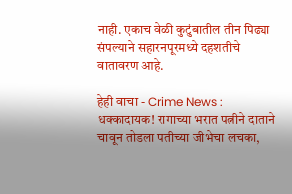नाही. एकाच वेळी कुटुंबातील तीन पिढ्या संपल्याने सहारनपूरमध्ये दहशतीचे वातावरण आहे.

हेही वाचा - Crime News : धक्कादायक! रागाच्या भरात पत्नीने दाताने चावून तोडला पतीच्या जीभेचा लचका,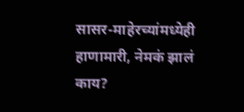सासर-माहेरच्यांमध्येही हाणामारी, नेमकं झालं काय?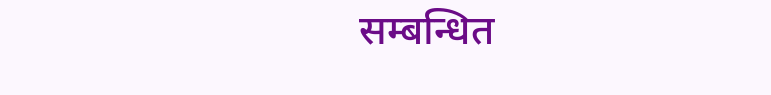सम्बन्धित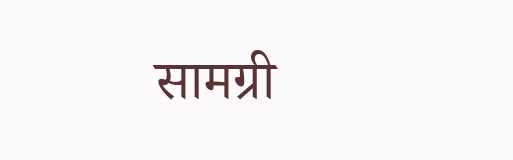सामग्री